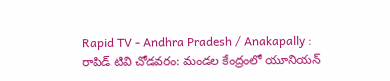Rapid TV - Andhra Pradesh / Anakapally : రాపిడ్ టివి చోడవరం: మండల కేంద్రంలో యూనియన్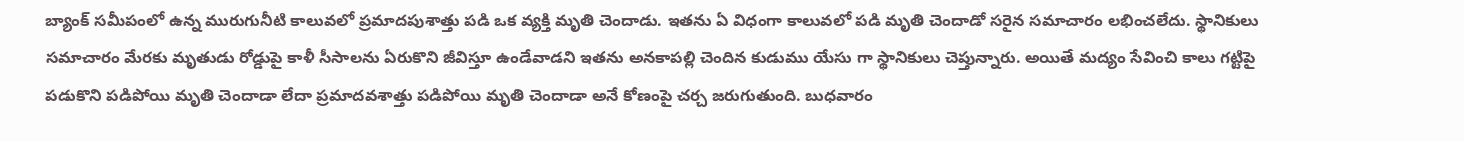బ్యాంక్ సమీపంలో ఉన్న మురుగునీటి కాలువలో ప్రమాదపుశాత్తు పడి ఒక వ్యక్తి మృతి చెందాడు. ఇతను ఏ విధంగా కాలువలో పడి మృతి చెందాడో సరైన సమాచారం లభించలేదు. స్థానికులు సమాచారం మేరకు మృతుడు రోడ్డుపై కాళీ సీసాలను ఏరుకొని జీవిస్తూ ఉండేవాడని ఇతను అనకాపల్లి చెందిన కుడుము యేసు గా స్థానికులు చెప్తున్నారు. అయితే మద్యం సేవించి కాలు గట్టిపై పడుకొని పడిపోయి మృతి చెందాడా లేదా ప్రమాదవశాత్తు పడిపోయి మృతి చెందాడా అనే కోణంపై చర్చ జరుగుతుంది. బుధవారం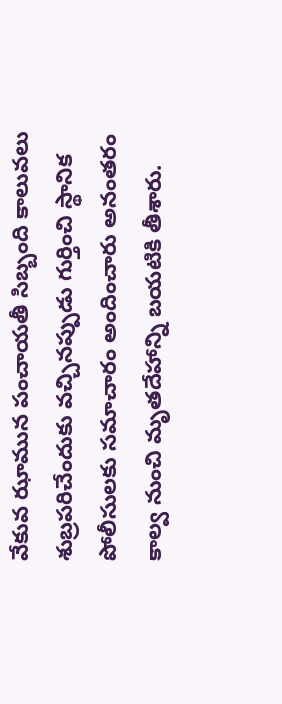వేకువ ఝామున పంచాయతీ సిబ్బంది కాలువలు శుబ్రపరిచేందుకు వచ్చినప్పుడు గుర్తించి స్థానిక పోలీసులకు సమాచారం అందించారు అనంతరం కాల్వ నుంచి మృతదేహాన్ని బయటికి తీశారు.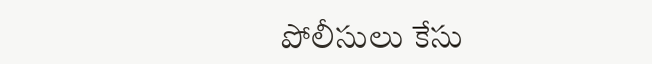పోలీసులు కేసు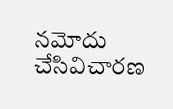నమోదు చేసివిచారణ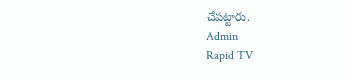చేపట్టారు.
Admin
Rapid TV